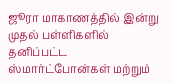ஜூரா மாகாணத்தில் இன்று முதல் பள்ளிகளில் தனிப்பட்ட ஸ்மார்ட்போன்கள் மற்றும்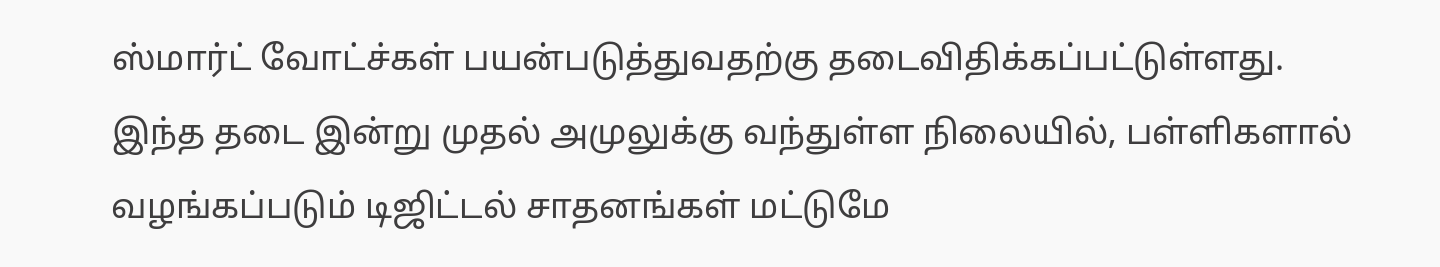ஸ்மார்ட் வோட்ச்கள் பயன்படுத்துவதற்கு தடைவிதிக்கப்பட்டுள்ளது.
இந்த தடை இன்று முதல் அமுலுக்கு வந்துள்ள நிலையில், பள்ளிகளால் வழங்கப்படும் டிஜிட்டல் சாதனங்கள் மட்டுமே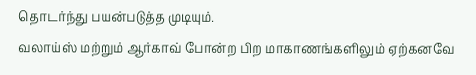தொடர்ந்து பயன்படுத்த முடியும்.
வலாய்ஸ் மற்றும் ஆர்காவ் போன்ற பிற மாகாணங்களிலும் ஏற்கனவே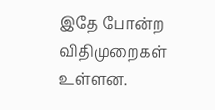இதே போன்ற விதிமுறைகள் உள்ளன.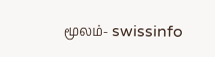மூலம்- swissinfo